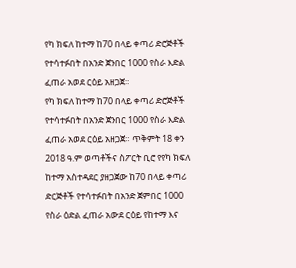የካ ክፍለ ከተማ ከ70 በላይ ቀጣሪ ድሮጅቶች የተሳተፉበት በአንድ ጀንበር 1000 የስራ እድል ፈጠራ አወደ ርዕይ አዘጋጀ።
የካ ክፍለ ከተማ ከ70 በላይ ቀጣሪ ድሮጅቶች የተሳተፉበት በአንድ ጀንበር 1000 የስራ እድል ፈጠራ አወደ ርዕይ አዘጋጀ። ጥቅምት 18 ቀን 2018 ዓ.ም ወጣቶችና ስፖርት ቢሮ የየካ ክፍለ ከተማ አስተዳደር ያዘጋጀው ከ70 በላይ ቀጣሪ ድርጅቶች የተሳተፉበት በአንድ ጀምበር 1000 የስራ ዕድል ፈጠራ አውደ ርዕይ የከተማ እና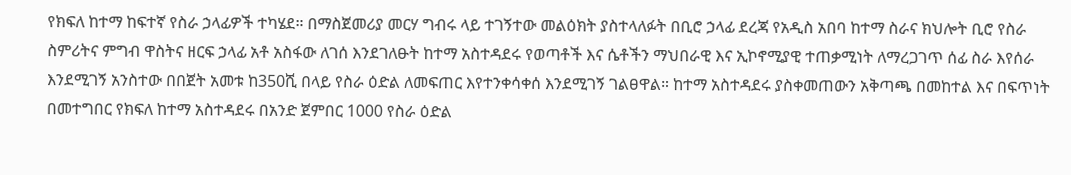የክፍለ ከተማ ከፍተኛ የስራ ኃላፊዎች ተካሄደ። በማስጀመሪያ መርሃ ግብሩ ላይ ተገኝተው መልዕክት ያስተላለፉት በቢሮ ኃላፊ ደረጃ የአዲስ አበባ ከተማ ስራና ክህሎት ቢሮ የስራ ስምሪትና ምግብ ዋስትና ዘርፍ ኃላፊ አቶ አስፋው ለገሰ እንደገለፁት ከተማ አስተዳደሩ የወጣቶች እና ሴቶችን ማህበራዊ እና ኢኮኖሚያዊ ተጠቃሚነት ለማረጋገጥ ሰፊ ስራ እየሰራ እንደሚገኝ አንስተው በበጀት አመቱ ከ350ሺ በላይ የስራ ዕድል ለመፍጠር እየተንቀሳቀሰ እንደሚገኝ ገልፀዋል። ከተማ አስተዳደሩ ያስቀመጠውን አቅጣጫ በመከተል እና በፍጥነት በመተግበር የክፍለ ከተማ አስተዳደሩ በአንድ ጀምበር 1000 የስራ ዕድል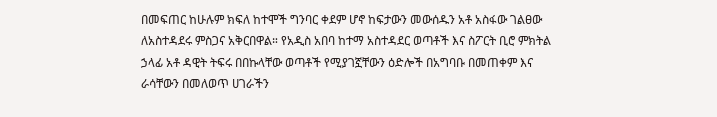በመፍጠር ከሁሉም ክፍለ ከተሞች ግንባር ቀደም ሆኖ ከፍታውን መውሰዱን አቶ አስፋው ገልፀው ለአስተዳደሩ ምስጋና አቅርበዋል። የአዲስ አበባ ከተማ አስተዳደር ወጣቶች እና ስፖርት ቢሮ ምክትል ኃላፊ አቶ ዳዊት ትፍሩ በበኩላቸው ወጣቶች የሚያገኟቸውን ዕድሎች በአግባቡ በመጠቀም እና ራሳቸውን በመለወጥ ሀገራችን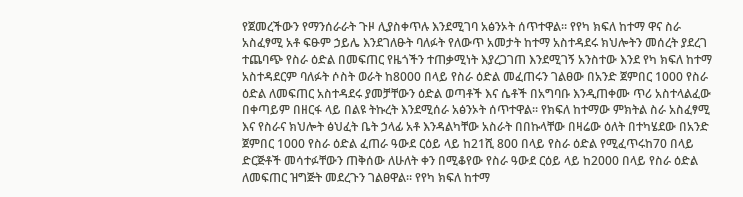የጀመረችውን የማንሰራራት ጉዞ ሊያስቀጥሉ እንደሚገባ አፅንኦት ሰጥተዋል። የየካ ክፍለ ከተማ ዋና ስራ አስፈፃሚ አቶ ፍፁም ኃይሌ እንደገለፁት ባለፉት የለውጥ አመታት ከተማ አስተዳደሩ ክህሎትን መሰረት ያደረገ ተጨባጭ የስራ ዕድል በመፍጠር የዜጎችን ተጠቃሚነት እያረጋገጠ እንደሚገኝ አንስተው እንደ የካ ክፍለ ከተማ አስተዳደርም ባለፉት ሶስት ወራት ከ8000 በላይ የስራ ዕድል መፈጠሩን ገልፀው በአንድ ጀምበር 1000 የስራ ዕድል ለመፍጠር አስተዳደሩ ያመቻቸውን ዕድል ወጣቶች እና ሴቶች በአግባቡ እንዲጠቀሙ ጥሪ አስተላልፈው በቀጣይም በዘርፋ ላይ በልዩ ትኩረት እንደሚሰራ አፅንኦት ሰጥተዋል። የክፍለ ከተማው ምክትል ስራ አስፈፃሚ እና የስራና ክህሎት ፅህፈት ቤት ኃላፊ አቶ እንዳልካቸው አስራት በበኩላቸው በዛሬው ዕለት በተካሄደው በአንድ ጀምበር 1000 የስራ ዕድል ፈጠራ ዓውደ ርዕይ ላይ ከ21ሺ 800 በላይ የስራ ዕድል የሚፈጥሩከ70 በላይ ድርጅቶች መሳተፉቸውን ጠቅሰው ለሁለት ቀን በሚቆየው የስራ ዓውደ ርዕይ ላይ ከ2000 በላይ የስራ ዕድል ለመፍጠር ዝግጅት መደረጉን ገልፀዋል። የየካ ክፍለ ከተማ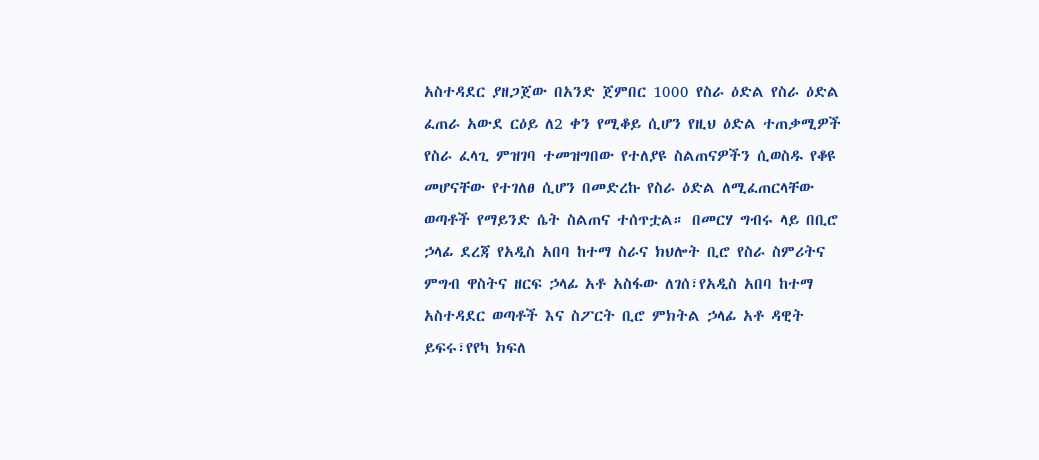አስተዳደር ያዘጋጀው በአንድ ጀምበር 1000 የስራ ዕድል የስራ ዕድል ፈጠራ አውደ ርዕይ ለ2 ቀን የሚቆይ ሲሆን የዚህ ዕድል ተጠቃሚዎች የስራ ፈላጊ ምዝገባ ተመዝግበው የተለያዩ ስልጠናዎችን ሲወስዱ የቆዩ መሆናቸው የተገለፀ ሲሆን በመድረኩ የስራ ዕድል ለሚፈጠርላቸው ወጣቶች የማይንድ ሴት ስልጠና ተሰጥቷል። በመርሃ ግብሩ ላይ በቢሮ ኃላፊ ደረጃ የአዲስ አበባ ከተማ ስራና ክህሎት ቢሮ የስራ ስምሪትና ምግብ ዋስትና ዘርፍ ኃላፊ አቶ አስፋው ለገሰ፣የአዲስ አበባ ከተማ አስተዳደር ወጣቶች እና ስፖርት ቢሮ ምክትል ኃላፊ አቶ ዳዊት ይፍሩ፣የየካ ክፍለ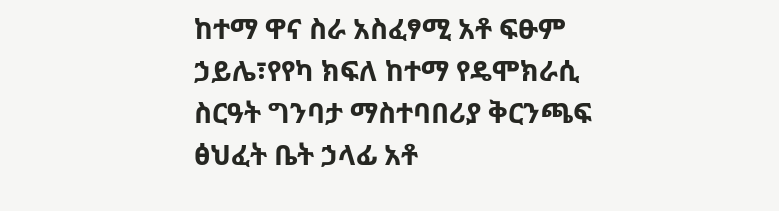ከተማ ዋና ስራ አስፈፃሚ አቶ ፍፁም ኃይሌ፣የየካ ክፍለ ከተማ የዴሞክራሲ ስርዓት ግንባታ ማስተባበሪያ ቅርንጫፍ ፅህፈት ቤት ኃላፊ አቶ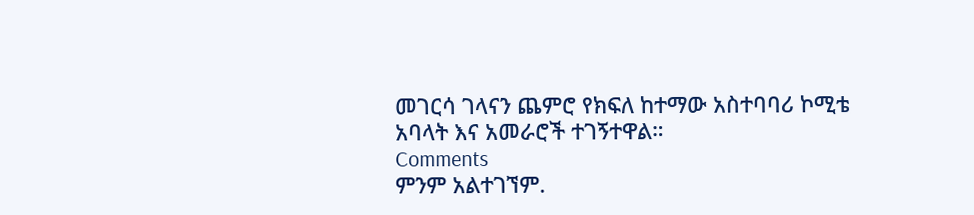መገርሳ ገላናን ጨምሮ የክፍለ ከተማው አስተባባሪ ኮሚቴ አባላት እና አመራሮች ተገኝተዋል።
Comments
ምንም አልተገኘም.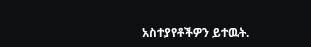አስተያየቶችዎን ይተዉት.